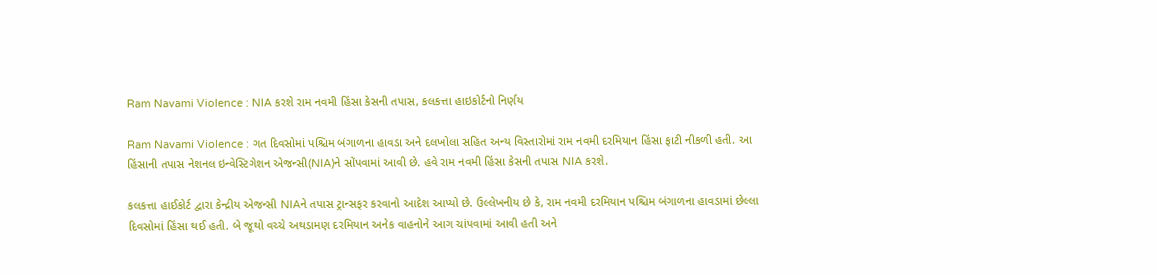Ram Navami Violence : NIA કરશે રામ નવમી હિંસા કેસની તપાસ, કલકત્તા હાઇકોર્ટનો નિર્ણય

Ram Navami Violence : ગત દિવસોમાં પશ્ચિમ બંગાળના હાવડા અને દલખોલા સહિત અન્ય વિસ્તારોમાં રામ નવમી દરમિયાન હિંસા ફાટી નીકળી હતી. આ હિંસાની તપાસ નેશનલ ઇન્વેસ્ટિગેશન એજન્સી(NIA)ને સોંપવામાં આવી છે. હવે રામ નવમી હિંસા કેસની તપાસ NIA કરશે.

કલકત્તા હાઈકોર્ટ દ્વારા કેન્દ્રીય એજન્સી NIAને તપાસ ટ્રાન્સફર કરવાનો આદેશ આપ્યો છે. ઉલ્લેખનીય છે કે, રામ નવમી દરમિયાન પશ્ચિમ બંગાળના હાવડામાં છેલ્લા દિવસોમાં હિંસા થઈ હતી. બે જૂથો વચ્ચે અથડામણ દરમિયાન અનેક વાહનોને આગ ચાંપવામાં આવી હતી અને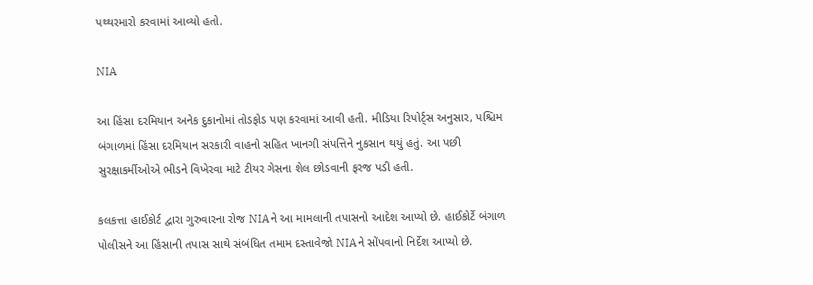પથ્થરમારો કરવામાં આવ્યો હતો.

NIA

આ હિંસા દરમિયાન અનેક દુકાનોમાં તોડફોડ પણ કરવામાં આવી હતી. મીડિયા રિપોર્ટ્સ અનુસાર, પશ્ચિમ બંગાળમાં હિંસા દરમિયાન સરકારી વાહનો સહિત ખાનગી સંપત્તિને નુકસાન થયું હતું. આ પછી સુરક્ષાકર્મીઓએ ભીડને વિખેરવા માટે ટીયર ગેસના શેલ છોડવાની ફરજ પડી હતી.

કલકત્તા હાઈકોર્ટ દ્વારા ગુરુવારના રોજ NIAને આ મામલાની તપાસનો આદેશ આપ્યો છે. હાઈકોર્ટે બંગાળ પોલીસને આ હિંસાની તપાસ સાથે સંબંધિત તમામ દસ્તાવેજો NIAને સોંપવાનો નિર્દેશ આપ્યો છે.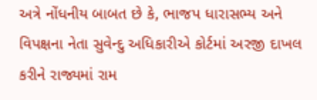અત્રે નોંધનીય બાબત છે કે, ભાજપ ધારાસભ્ય અને વિપક્ષના નેતા સુવેન્દુ અધિકારીએ કોર્ટમાં અરજી દાખલ કરીને રાજ્યમાં રામ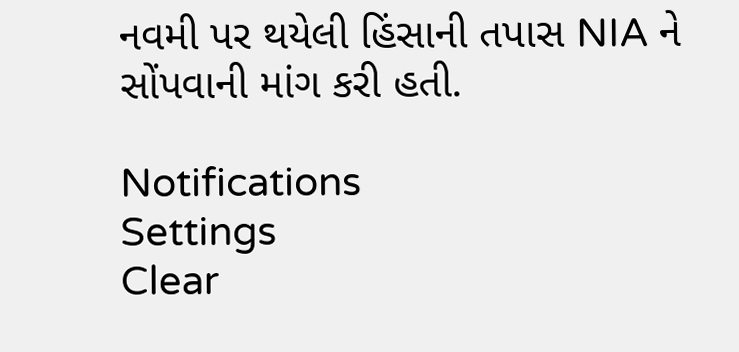નવમી પર થયેલી હિંસાની તપાસ NIA ને સોંપવાની માંગ કરી હતી.

Notifications
Settings
Clear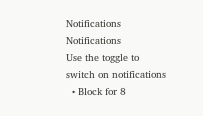Notifications
Notifications
Use the toggle to switch on notifications
  • Block for 8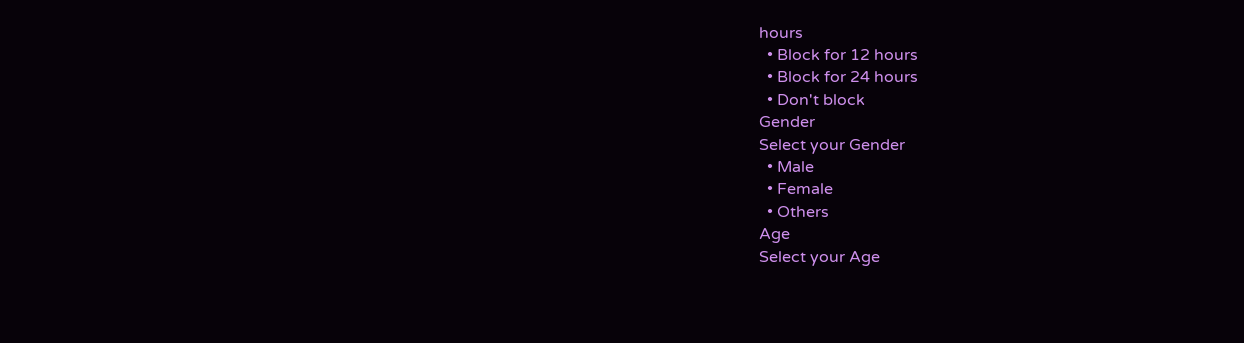hours
  • Block for 12 hours
  • Block for 24 hours
  • Don't block
Gender
Select your Gender
  • Male
  • Female
  • Others
Age
Select your Age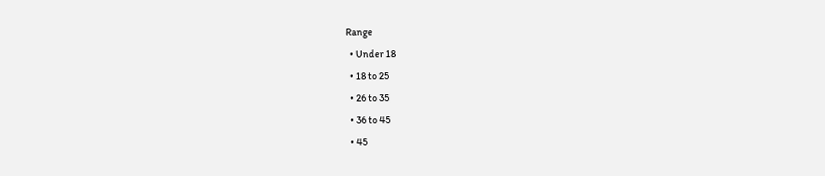Range
  • Under 18
  • 18 to 25
  • 26 to 35
  • 36 to 45
  • 45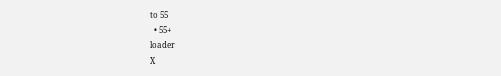to 55
  • 55+
loader
X